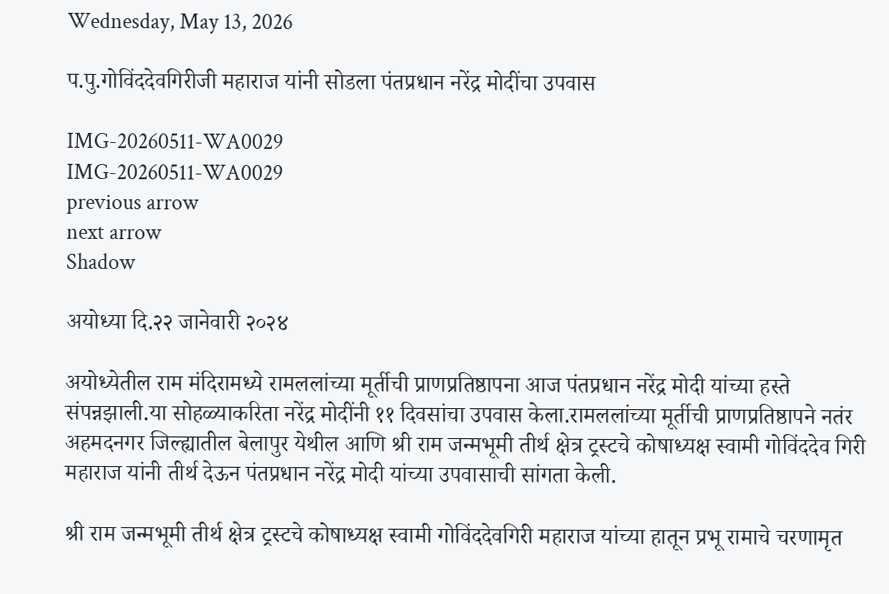Wednesday, May 13, 2026

प.पु.गोविंददेवगिरीजी महाराज यांनी सोडला पंतप्रधान नरेंद्र मोदींचा उपवास

IMG-20260511-WA0029
IMG-20260511-WA0029
previous arrow
next arrow
Shadow

अयोध्या दि.२२ जानेवारी २०२४

अयोध्येतील राम मंदिरामध्ये रामललांच्या मूर्तीची प्राणप्रतिष्ठापना आज पंतप्रधान नरेंद्र मोदी यांच्या हस्ते संपन्नझाली.या सोहळ्याकरिता नरेंद्र मोदींनी ११ दिवसांचा उपवास केला.रामललांच्या मूर्तीची प्राणप्रतिष्ठापने नतंर अहमदनगर जिल्ह्यातील बेलापुर येथील आणि श्री राम जन्मभूमी तीर्थ क्षेत्र ट्रस्टचे कोषाध्यक्ष स्वामी गोविंददेव गिरी महाराज यांनी तीर्थ देऊन पंतप्रधान नरेंद्र मोदी यांच्या उपवासाची सांगता केली.

श्री राम जन्मभूमी तीर्थ क्षेत्र ट्रस्टचे कोषाध्यक्ष स्वामी गोविंददेवगिरी महाराज यांच्या हातून प्रभू रामाचे चरणामृत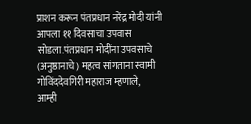प्राशन करून पंतप्रधान नरेंद्र मोदी यांनी आपला ११ दिवसाचा उपवास सोडला.पंतप्रधान मोदींना उपवसाचे (अनुष्ठानाचे) महत्व सांगताना स्वामी गोविंददेवगिरी महाराज म्हणाले,
आम्ही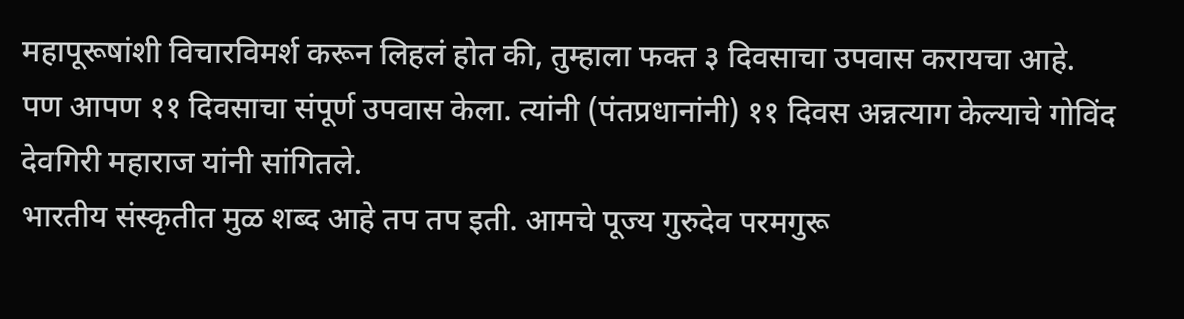महापूरूषांशी विचारविमर्श करून लिहलं होत की, तुम्हाला फक्त ३ दिवसाचा उपवास करायचा आहे. पण आपण ११ दिवसाचा संपूर्ण उपवास केला. त्यांनी (पंतप्रधानांनी) ११ दिवस अन्नत्याग केल्याचे गोविंद देवगिरी महाराज यांनी सांगितले.
भारतीय संस्कृतीत मुळ शब्द आहे तप तप इती. आमचे पूज्य गुरुदेव परमगुरू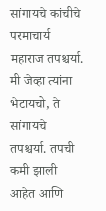सांगायचे कांचीचे परमाचार्य महाराज तपश्चर्या. मी जेव्हा त्यांना भेटायचो, ते सांगायचे तपश्चर्या. तपची कमी झाली आहेत आणि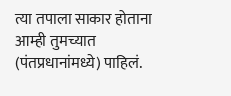त्या तपाला साकार होताना आम्ही तुमच्यात (पंतप्रधानांमध्ये) पाहिलं.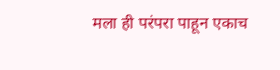मला ही परंपरा पाहून एकाच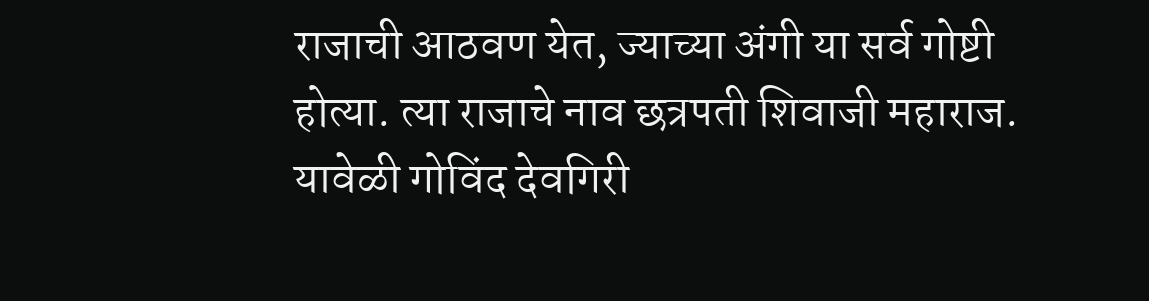राजाची आठवण येत, ज्याच्या अंगी या सर्व गोष्टी होत्या. त्या राजाचे नाव छत्रपती शिवाजी महाराज. यावेळी गोविंद देवगिरी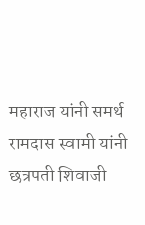महाराज यांनी समर्थ रामदास स्वामी यांनी छत्रपती शिवाजी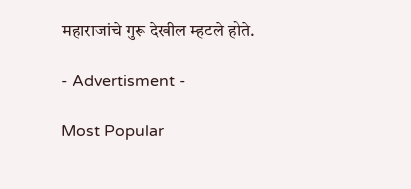महाराजांचे गुरू देखील म्हटले होते.

- Advertisment -

Most Popular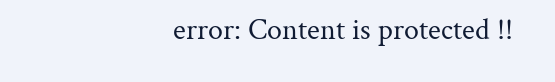error: Content is protected !!